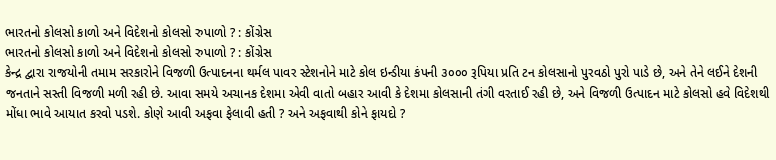ભારતનો કોલસો કાળો અને વિદેશનો કોલસો રુપાળો ? : કોંગ્રેસ
ભારતનો કોલસો કાળો અને વિદેશનો કોલસો રુપાળો ? : કોંગ્રેસ
કેન્દ્ર દ્વારા રાજયોની તમામ સરકારોને વિજળી ઉત્પાદનના થર્મલ પાવર સ્ટેશનોને માટે કોલ ઇન્ડીયા કંપની ૩૦૦૦ રૂપિયા પ્રતિ ટન કોલસાનો પુરવઠો પુરો પાડે છે, અને તેને લઈને દેશની જનતાને સસ્તી વિજળી મળી રહી છે. આવા સમયે અચાનક દેશમા એવી વાતો બહાર આવી કે દેશમા કોલસાની તંગી વરતાઈ રહી છે, અને વિજળી ઉત્પાદન માટે કોલસો હવે વિદેશથી મોંધા ભાવે આયાત કરવો પડશે. કોણે આવી અફવા ફેલાવી હતી ? અને અફવાથી કોને ફાયદો ?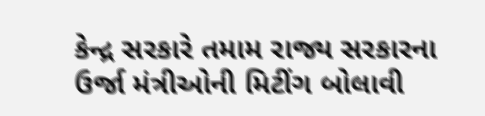કેન્દ્ર સરકારે તમામ રાજ્ય સરકારના ઉર્જા મંત્રીઓની મિટીંગ બોલાવી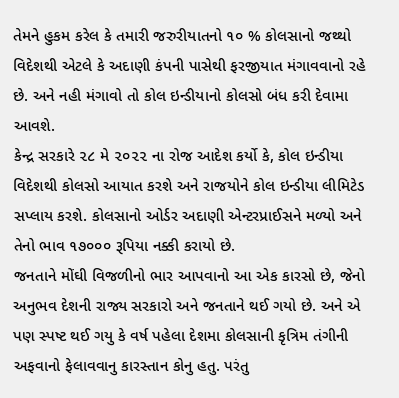તેમને હુકમ કરેલ કે તમારી જરુરીયાતનો ૧૦ % કોલસાનો જથ્થો વિદેશથી એટલે કે અદાણી કંપની પાસેથી ફરજીયાત મંગાવવાનો રહે છે. અને નહી મંગાવો તો કોલ ઇન્ડીયાનો કોલસો બંધ કરી દેવામા આવશે.
કેન્દ્ર સરકારે ૨૮ મે ૨૦૨૨ ના રોજ આદેશ કર્યો કે, કોલ ઇન્ડીયા વિદેશથી કોલસો આયાત કરશે અને રાજયોને કોલ ઇન્ડીયા લીમિટેડ સપ્લાય કરશે. કોલસાનો ઓર્ડર અદાણી એન્ટરપ્રાઈસને મળ્યો અને તેનો ભાવ ૧૭૦૦૦ રૂપિયા નક્કી કરાયો છે.
જનતાને મોંઘી વિજળીનો ભાર આપવાનો આ એક કારસો છે, જેનો અનુભવ દેશની રાજ્ય સરકારો અને જનતાને થઈ ગયો છે. અને એ પણ સ્પષ્ટ થઈ ગયુ કે વર્ષ પહેલા દેશમા કોલસાની કૃત્રિમ તંગીની અફવાનો ફેલાવવાનુ કારસ્તાન કોનુ હતુ. પરંતુ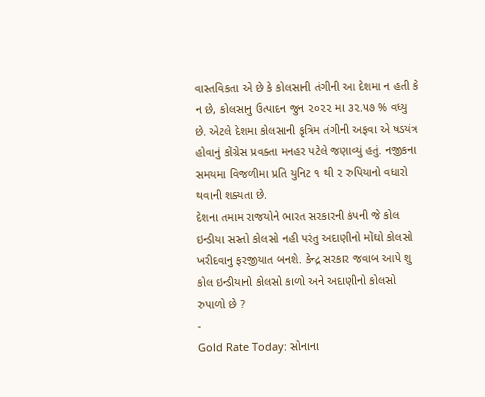વાસ્તવિકતા એ છે કે કોલસાની તંગીની આ દેશમા ન હતી કે ન છે, કોલસાનુ ઉત્પાદન જુન ૨૦૨૨ મા ૩૨.૫૭ % વધ્યુ છે. એટલે દેશમા કોલસાની કૃત્રિમ તંગીની અફવા એ ષડયંત્ર હોવાનું કોંગ્રેસ પ્રવક્તા મનહર પટેલે જણાવ્યું હતું. નજીકના સમયમા વિજળીમા પ્રતિ યુનિટ ૧ થી ૨ રુપિયાનો વધારો થવાની શક્યતા છે.
દેશના તમામ રાજયોને ભારત સરકારની કંપની જે કોલ ઇન્ડીયા સસ્તો કોલસો નહી પરંતુ અદાણીનો મોંઘો કોલસો ખરીદવાનુ ફરજીયાત બનશે. કેન્દ્ર સરકાર જવાબ આપે શુ કોલ ઇન્ડીયાનો કોલસો કાળો અને અદાણીનો કોલસો રુપાળો છે ?
-
Gold Rate Today: સોનાના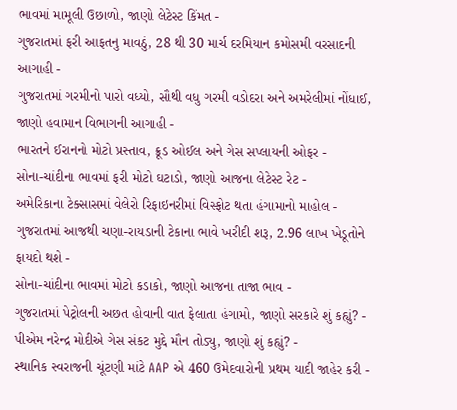ભાવમાં મામૂલી ઉછાળો, જાણો લેટેસ્ટ કિંમત -
ગુજરાતમાં ફરી આફતનુ માવઠું, 28 થી 30 માર્ચ દરમિયાન કમોસમી વરસાદની આગાહી -
ગુજરાતમાં ગરમીનો પારો વધ્યો, સૌથી વધુ ગરમી વડોદરા અને અમરેલીમાં નોંધાઈ, જાણો હવામાન વિભાગની આગાહી -
ભારતને ઈરાનનો મોટો પ્રસ્તાવ, ક્રૂડ ઓઈલ અને ગેસ સપ્લાયની ઓફર -
સોના-ચાંદીના ભાવમાં ફરી મોટો ઘટાડો, જાણો આજના લેટેસ્ટ રેટ -
અમેરિકાના ટેક્સાસમાં વેલેરો રિફાઇનરીમાં વિસ્ફોટ થતા હંગામાનો માહોલ -
ગુજરાતમાં આજથી ચણા-રાયડાની ટેકાના ભાવે ખરીદી શરૂ, 2.96 લાખ ખેડૂતોને ફાયદો થશે -
સોના-ચાંદીના ભાવમાં મોટો કડાકો, જાણો આજના તાજા ભાવ -
ગુજરાતમાં પેટ્રોલની અછત હોવાની વાત ફેલાતા હંગામો, જાણો સરકારે શું કહ્યું? -
પીએમ નરેન્દ્ર મોદીએ ગેસ સંકટ મુદ્દે મૌન તોડ્યુ, જાણો શું કહ્યું? -
સ્થાનિક સ્વરાજની ચૂંટણી માંટે AAP એ 460 ઉમેદવારોની પ્રથમ યાદી જાહેર કરી -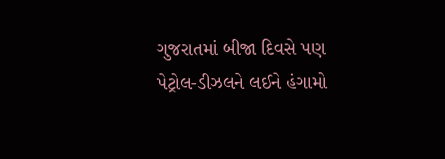ગુજરાતમાં બીજા દિવસે પણ પેટ્રોલ-ડીઝલને લઈને હંગામો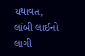યથાવત, લાંબી લાઈનો લાગી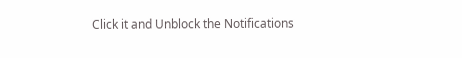Click it and Unblock the Notifications